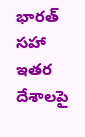భారత్ సహా ఇతర దేశాలపై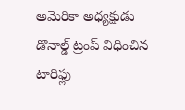అమెరికా అధ్యక్షుడు డొనాల్డ్ ట్రంప్ విధించిన టారిఫ్లు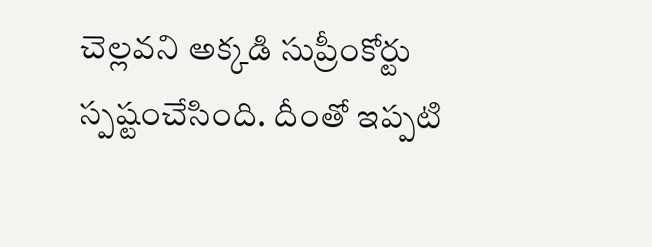చెల్లవని అక్కడి సుప్రీంకోర్టు స్పష్టంచేసింది. దీంతో ఇప్పటి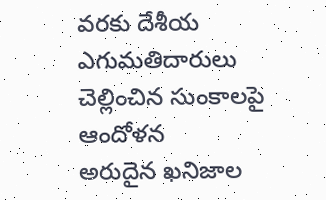వరకు దేశీయ ఎగుమతిదారులు చెల్లించిన సుంకాలపై ఆందోళన
అరుదైన ఖనిజాల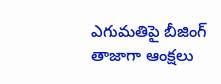ఎగుమతిపై బీజింగ్ తాజాగా ఆంక్షలు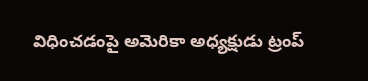విధించడంపై అమెరికా అధ్యక్షుడు ట్రంప్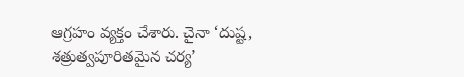ఆగ్రహం వ్యక్తం చేశారు. చైనా ‘దుష్ట, శత్రుత్వపూరితమైన చర్య’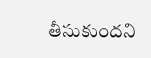తీసుకుందని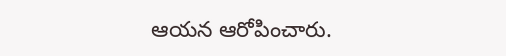ఆయన ఆరోపించారు.